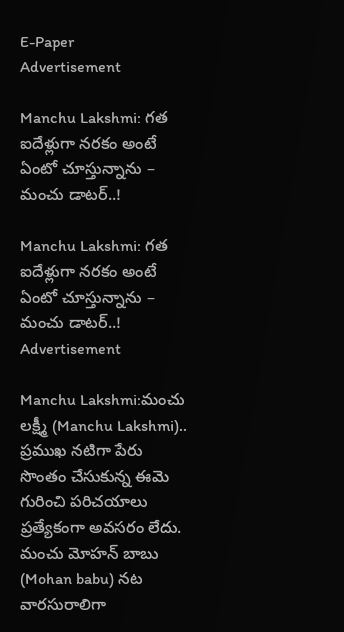E-Paper
Advertisement

Manchu Lakshmi: గత ఐదేళ్లుగా నరకం అంటే ఏంటో చూస్తున్నాను – మంచు డాటర్..!

Manchu Lakshmi: గత ఐదేళ్లుగా నరకం అంటే ఏంటో చూస్తున్నాను – మంచు డాటర్..!
Advertisement

Manchu Lakshmi:మంచు లక్ష్మీ (Manchu Lakshmi).. ప్రముఖ నటిగా పేరు సొంతం చేసుకున్న ఈమె గురించి పరిచయాలు ప్రత్యేకంగా అవసరం లేదు. మంచు మోహన్ బాబు (Mohan babu) నట వారసురాలిగా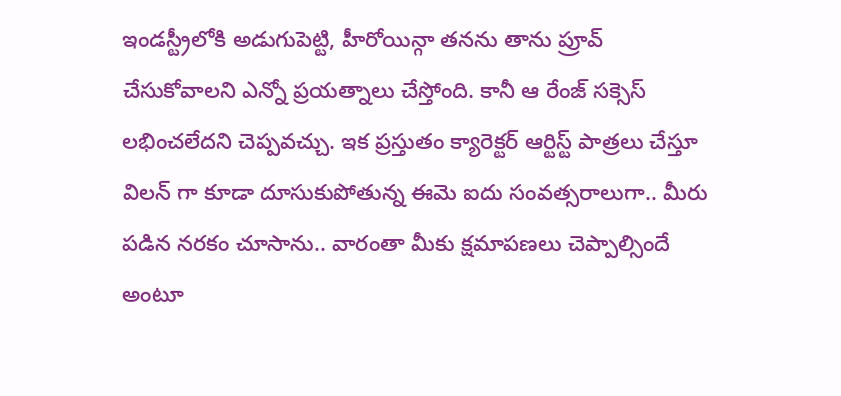ఇండస్ట్రీలోకి అడుగుపెట్టి, హీరోయిన్గా తనను తాను ప్రూవ్ చేసుకోవాలని ఎన్నో ప్రయత్నాలు చేస్తోంది. కానీ ఆ రేంజ్ సక్సెస్ లభించలేదని చెప్పవచ్చు. ఇక ప్రస్తుతం క్యారెక్టర్ ఆర్టిస్ట్ పాత్రలు చేస్తూ విలన్ గా కూడా దూసుకుపోతున్న ఈమె ఐదు సంవత్సరాలుగా.. మీరు పడిన నరకం చూసాను.. వారంతా మీకు క్షమాపణలు చెప్పాల్సిందే అంటూ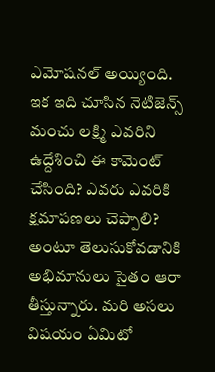ఎమోషనల్ అయ్యింది. ఇక ఇది చూసిన నెటిజెన్స్ మంచు లక్ష్మి ఎవరిని ఉద్దేశించి ఈ కామెంట్ చేసింది? ఎవరు ఎవరికి క్షమాపణలు చెప్పాలి? అంటూ తెలుసుకోవడానికి అభిమానులు సైతం ఆరా తీస్తున్నారు. మరి అసలు విషయం ఏమిటో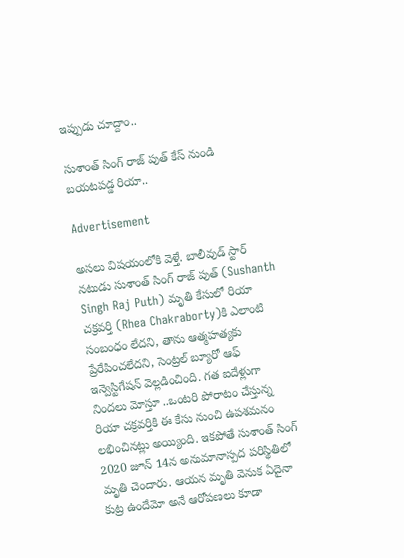ఇప్పుడు చూద్దాం..

సుశాంత్ సింగ్ రాజ్ పుత్ కేస్ నుండి బయటపడ్డ రియా..

Advertisement

అసలు విషయంలోకి వెళ్తే. బాలీవుడ్ స్టార్ నటుడు సుశాంత్ సింగ్ రాజ్ పుత్ (Sushanth Singh Raj Puth) మృతి కేసులో రియా చక్రవర్తి (Rhea Chakraborty)కి ఎలాంటి సంబంధం లేదని, తాను ఆత్మహత్యకు ప్రేరేపించలేదని, సెంట్రల్ బ్యూరో ఆఫ్ ఇన్వెస్టిగేషన్ వెల్లడించింది. గత ఐదేళ్లుగా నిందలు మోస్తూ ..ఒంటరి పోరాటం చేస్తున్న రియా చక్రవర్తికి ఈ కేసు నుంచి ఉపశమనం లభించినట్లు అయ్యింది. ఇకపోతే సుశాంత్ సింగ్ 2020 జూన్ 14న అనుమానాస్పద పరిస్థితిలో మృతి చెందారు. ఆయన మృతి వెనుక ఏదైనా కుట్ర ఉందేమో అనే ఆరోపణలు కూడా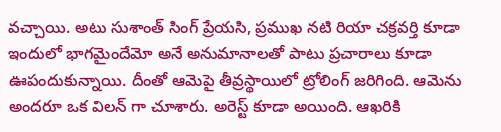వచ్చాయి. అటు సుశాంత్ సింగ్ ప్రేయసి, ప్రముఖ నటి రియా చక్రవర్తి కూడా ఇందులో భాగమైందేమో అనే అనుమానాలతో పాటు ప్రచారాలు కూడా ఊపందుకున్నాయి. దీంతో ఆమెపై తీవ్రస్థాయిలో ట్రోలింగ్ జరిగింది. ఆమెను అందరూ ఒక విలన్ గా చూశారు. అరెస్ట్ కూడా అయింది. ఆఖరికి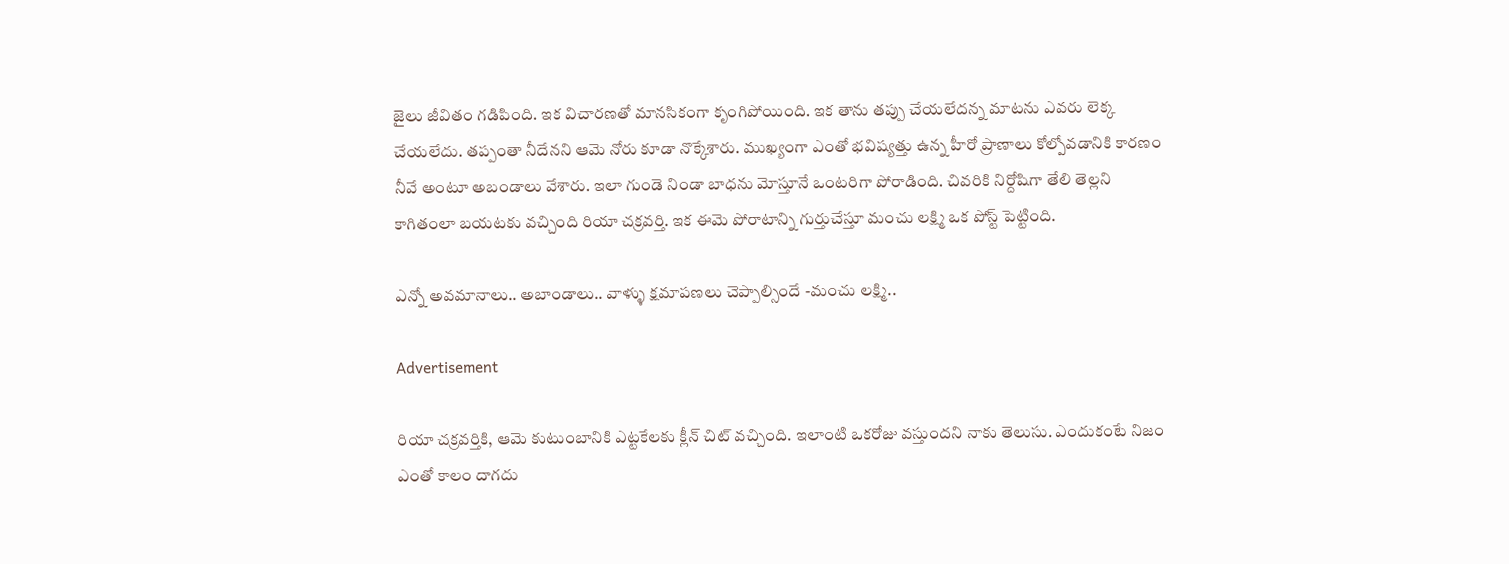జైలు జీవితం గడిపింది. ఇక విచారణతో మానసికంగా కృంగిపోయింది. ఇక తాను తప్పు చేయలేదన్న మాటను ఎవరు లెక్క చేయలేదు. తప్పంతా నీదేనని ఆమె నోరు కూడా నొక్కేశారు. ముఖ్యంగా ఎంతో భవిష్యత్తు ఉన్న హీరో ప్రాణాలు కోల్పోవడానికి కారణం నీవే అంటూ అబండాలు వేశారు. ఇలా గుండె నిండా బాధను మోస్తూనే ఒంటరిగా పోరాడింది. చివరికి నిర్దోషిగా తేలి తెల్లని కాగితంలా బయటకు వచ్చింది రియా చక్రవర్తి. ఇక ఈమె పోరాటాన్ని గుర్తుచేస్తూ మంచు లక్ష్మి ఒక పోస్ట్ పెట్టింది.

ఎన్నో అవమానాలు.. అబాండాలు.. వాళ్ళు క్షమాపణలు చెప్పాల్సిందే -మంచు లక్ష్మి..

Advertisement

రియా చక్రవర్తికి, ఆమె కుటుంబానికి ఎట్టకేలకు క్లీన్ చిట్ వచ్చింది. ఇలాంటి ఒకరోజు వస్తుందని నాకు తెలుసు. ఎందుకంటే నిజం ఎంతో కాలం దాగదు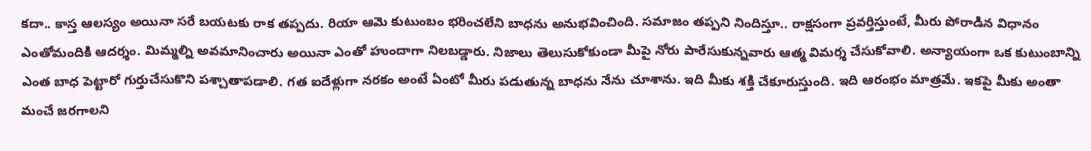కదా.. కాస్త ఆలస్యం అయినా సరే బయటకు రాక తప్పదు. రియా ఆమె కుటుంబం భరించలేని బాధను అనుభవించింది. సమాజం తప్పని నిందిస్తూ.. రాక్షసంగా ప్రవర్తిస్తుంటే, మీరు పోరాడిన విధానం ఎంతోమందికి ఆదర్శం. మిమ్మల్ని అవమానించారు అయినా ఎంతో హుందాగా నిలబడ్డారు. నిజాలు తెలుసుకోకుండా మీపై నోరు పారేసుకున్నవారు ఆత్మ విమర్శ చేసుకోవాలి. అన్యాయంగా ఒక కుటుంబాన్ని ఎంత బాధ పెట్టారో గుర్తుచేసుకొని పశ్చాతాపడాలి. గత ఐదేళ్లుగా నరకం అంటే ఏంటో మీరు పడుతున్న బాధను నేను చూశాను. ఇది మీకు శక్తి చేకూరుస్తుంది. ఇది ఆరంభం మాత్రమే. ఇకపై మీకు అంతా మంచే జరగాలని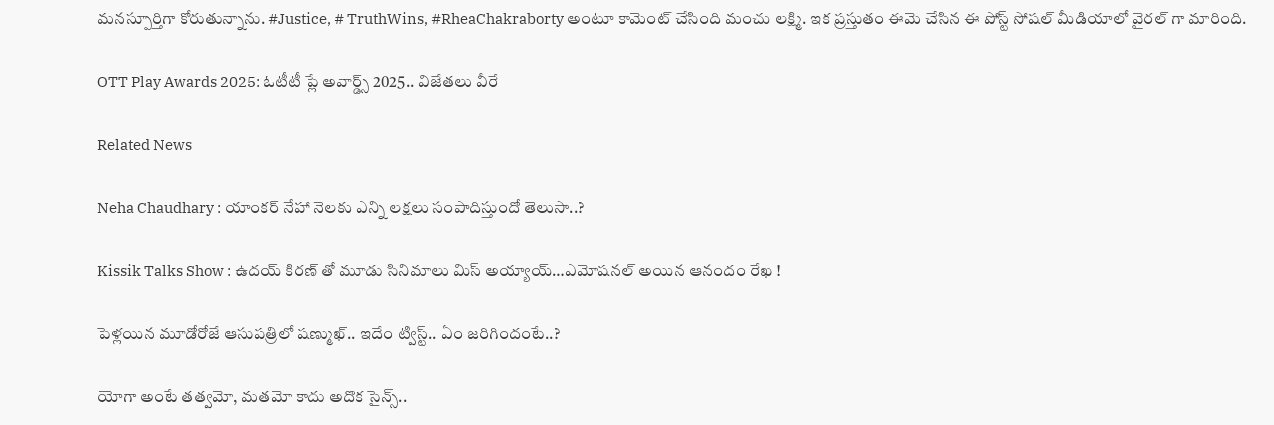మనస్పూర్తిగా కోరుతున్నాను. #Justice, # TruthWins, #RheaChakraborty అంటూ కామెంట్ చేసింది మంచు లక్ష్మి. ఇక ప్రస్తుతం ఈమె చేసిన ఈ పోస్ట్ సోషల్ మీడియాలో వైరల్ గా మారింది.

OTT Play Awards 2025: ఓటీటీ ప్లే అవార్డ్స్ 2025.. విజేతలు వీరే

Related News

Neha Chaudhary : యాంకర్ నేహా నెలకు ఎన్ని లక్షలు సంపాదిస్తుందో తెలుసా..?

Kissik Talks Show : ఉదయ్ కిరణ్ తో మూడు సినిమాలు మిస్ అయ్యాయ్…ఎమోషనల్ అయిన ఆనందం రేఖ !

పెళ్లయిన మూడోరోజే ఆసుపత్రిలో షణ్ముఖ్.. ఇదేం ట్విస్ట్.. ఏం జరిగిందంటే..?

యోగా అంటే తత్వమో, మతమో కాదు అదొక సైన్స్..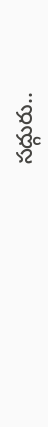సద్గురు..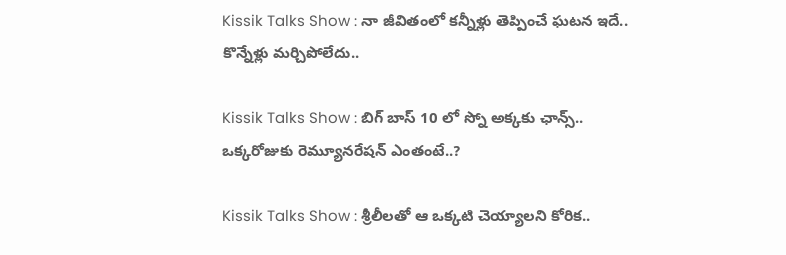Kissik Talks Show : నా జీవితంలో కన్నీళ్లు తెప్పించే ఘటన ఇదే.. కొన్నేళ్లు మర్చిపోలేదు..

Kissik Talks Show : బిగ్ బాస్ 10 లో స్నో అక్కకు ఛాన్స్.. ఒక్కరోజుకు రెమ్యూనరేషన్ ఎంతంటే..?

Kissik Talks Show : శ్రీలీలతో ఆ ఒక్కటి చెయ్యాలని కోరిక..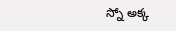స్నో అక్క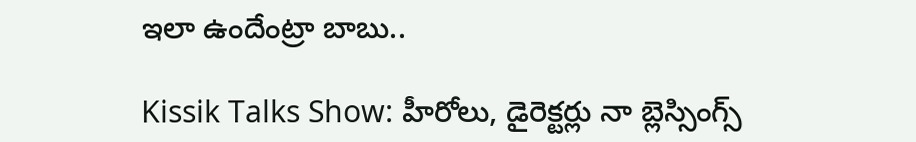ఇలా ఉందేంట్రా బాబు..

Kissik Talks Show: హీరోలు, డైరెక్టర్లు నా బ్లెస్సింగ్స్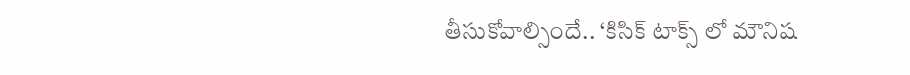తీసుకోవాల్సిందే.. ‘కిసిక్ టాక్స్ లో మౌనిష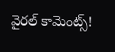వైరల్ కామెంట్స్!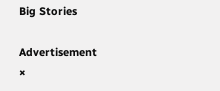Big Stories

Advertisement
×